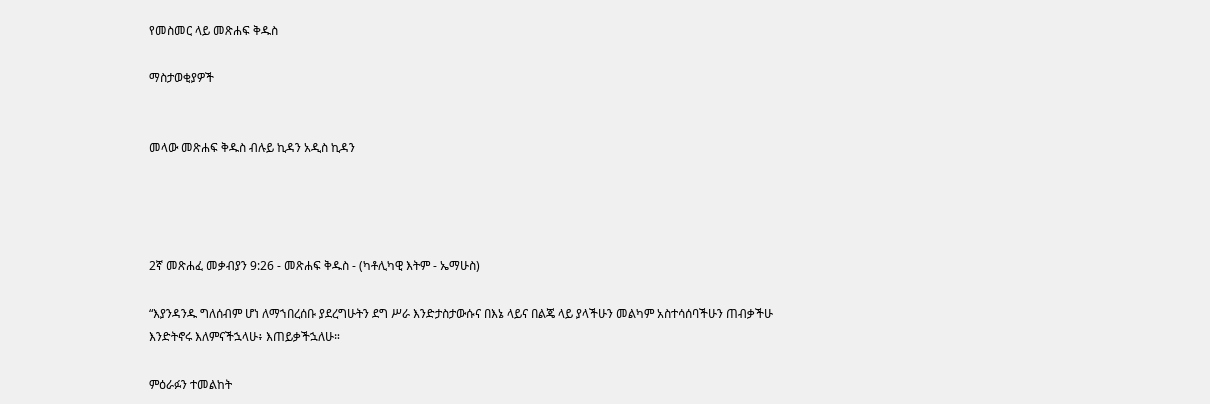የመስመር ላይ መጽሐፍ ቅዱስ

ማስታወቂያዎች


መላው መጽሐፍ ቅዱስ ብሉይ ኪዳን አዲስ ኪዳን




2ኛ መጽሐፈ መቃብያን 9:26 - መጽሐፍ ቅዱስ - (ካቶሊካዊ እትም - ኤማሁስ)

“እያንዳንዱ ግለሰብም ሆነ ለማኀበረሰቡ ያደረግሁትን ደግ ሥራ እንድታስታውሱና በእኔ ላይና በልጄ ላይ ያላችሁን መልካም አስተሳሰባችሁን ጠብቃችሁ እንድትኖሩ እለምናችኋላሁ፥ እጠይቃችኋለሁ።

ምዕራፉን ተመልከት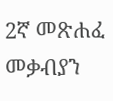2ኛ መጽሐፈ መቃብያን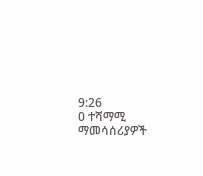9:26
0 ተሻማሚ ማመሳሰሪያዎች